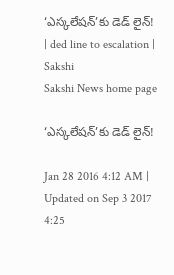‘ఎస్కలేషన్’కు డెడ్ లైన్! | ded line to escalation | Sakshi
Sakshi News home page

‘ఎస్కలేషన్’కు డెడ్ లైన్!

Jan 28 2016 4:12 AM | Updated on Sep 3 2017 4:25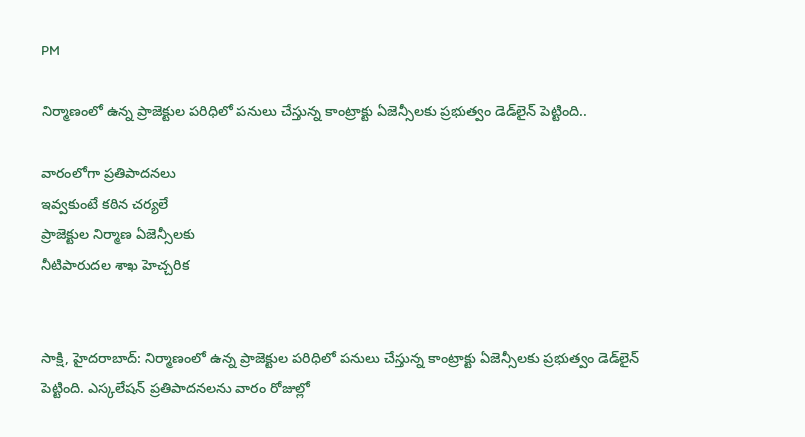PM

నిర్మాణంలో ఉన్న ప్రాజెక్టుల పరిధిలో పనులు చేస్తున్న కాంట్రాక్టు ఏజెన్సీలకు ప్రభుత్వం డెడ్‌లైన్ పెట్టింది..

వారంలోగా ప్రతిపాదనలు
ఇవ్వకుంటే కఠిన చర్యలే
ప్రాజెక్టుల నిర్మాణ ఏజెన్సీలకు
నీటిపారుదల శాఖ హెచ్చరిక


సాక్షి, హైదరాబాద్: నిర్మాణంలో ఉన్న ప్రాజెక్టుల పరిధిలో పనులు చేస్తున్న కాంట్రాక్టు ఏజెన్సీలకు ప్రభుత్వం డెడ్‌లైన్ పెట్టింది. ఎస్కలేషన్ ప్రతిపాదనలను వారం రోజుల్లో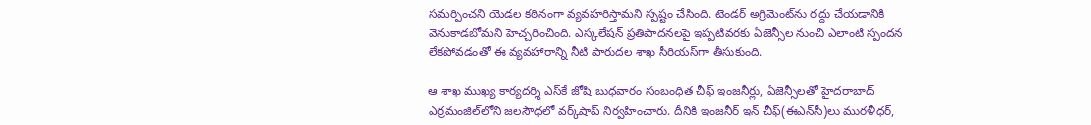సమర్పించని యెడల కఠినంగా వ్యవహరిస్తామని స్పష్టం చేసింది. టెండర్ అగ్రిమెంట్‌ను రద్దు చేయడానికి వెనుకాడబోమని హెచ్చరించింది. ఎస్కలేషన్ ప్రతిపాదనలపై ఇప్పటివరకు ఏజెన్సీల నుంచి ఎలాంటి స్పందన లేకపోవడంతో ఈ వ్యవహారాన్ని నీటి పారుదల శాఖ సీరియస్‌గా తీసుకుంది.

ఆ శాఖ ముఖ్య కార్యదర్శి ఎస్‌కే జోషి బుధవారం సంబంధిత చీఫ్ ఇంజనీర్లు, ఏజెన్సీలతో హైదరాబాద్ ఎర్రమంజిల్‌లోని జలసౌధలో వర్క్‌షాప్ నిర్వహించారు. దీనికి ఇంజనీర్ ఇన్ చీఫ్(ఈఎన్‌సీ)లు మురళీధర్,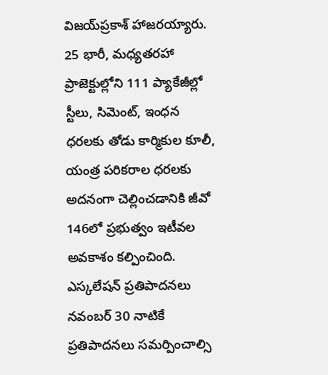విజయ్‌ప్రకాశ్ హాజరయ్యారు. 25 భారీ, మధ్యతరహా ప్రాజెక్టుల్లోని 111 ప్యాకేజీల్లో స్టీలు, సిమెంట్, ఇంధన ధరలకు తోడు కార్మికుల కూలీ, యంత్ర పరికరాల ధరలకు అదనంగా చెల్లించడానికి జీవో 146లో ప్రభుత్వం ఇటీవల అవకాశం కల్పించింది. ఎస్కలేషన్ ప్రతిపాదనలు నవంబర్ 30 నాటికే ప్రతిపాదనలు సమర్పించాల్సి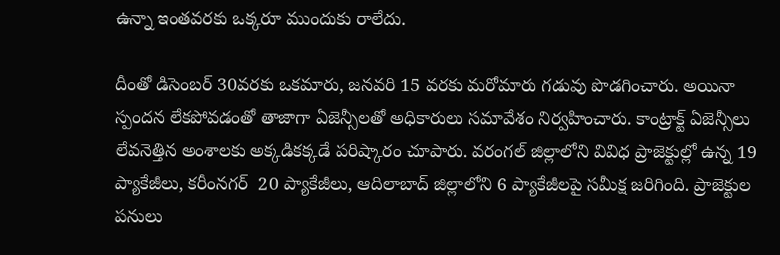ఉన్నా ఇంతవరకు ఒక్కరూ ముందుకు రాలేదు.

దీంతో డిసెంబర్ 30వరకు ఒకమారు, జనవరి 15 వరకు మరోమారు గడువు పొడగించారు. అయినా స్పందన లేకపోవడంతో తాజాగా ఏజెన్సీలతో అధికారులు సమావేశం నిర్వహించారు. కాంట్రాక్ట్ ఏజెన్సీలు లేవనెత్తిన అంశాలకు అక్కడికక్కడే పరిష్కారం చూపారు. వరంగల్ జిల్లాలోని వివిధ ప్రాజెక్టుల్లో ఉన్న 19 ప్యాకేజీలు, కరీంనగర్  20 ప్యాకేజీలు, ఆదిలాబాద్ జిల్లాలోని 6 ప్యాకేజీలపై సమీక్ష జరిగింది. ప్రాజెక్టుల పనులు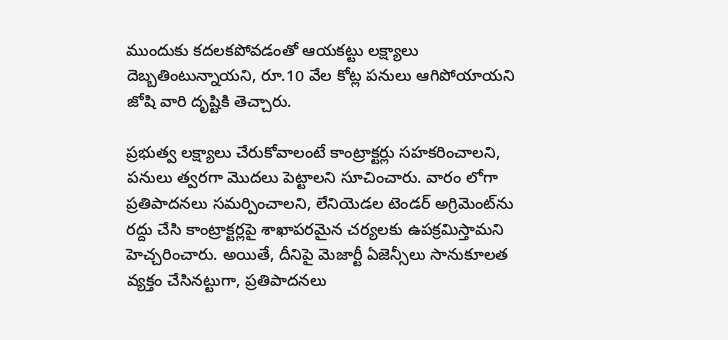ముందుకు కదలకపోవడంతో ఆయకట్టు లక్ష్యాలు దెబ్బతింటున్నాయని, రూ.10 వేల కోట్ల పనులు ఆగిపోయాయని జోషి వారి దృష్టికి తెచ్చారు.

ప్రభుత్వ లక్ష్యాలు చేరుకోవాలంటే కాంట్రాక్టర్లు సహకరించాలని, పనులు త్వరగా మొదలు పెట్టాలని సూచించారు. వారం లోగా ప్రతిపాదనలు సమర్పించాలని, లేనియెడల టెండర్ అగ్రిమెంట్‌ను రద్దు చేసి కాంట్రాక్టర్లపై శాఖాపరమైన చర్యలకు ఉపక్రమిస్తామని హెచ్చరించారు. అయితే, దీనిపై మెజార్టీ ఏజెన్సీలు సానుకూలత వ్యక్తం చేసినట్టుగా, ప్రతిపాదనలు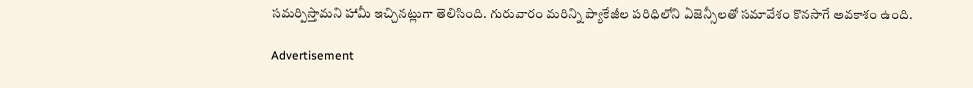సమర్పిస్తామని హామీ ఇచ్చినట్లుగా తెలిసింది. గురువారం మరిన్ని ప్యాకేజీల పరిధిలోని ఏజెన్సీలతో సమావేశం కొనసాగే అవకాశం ఉంది.

Advertisement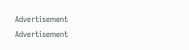Advertisement
Advertisement